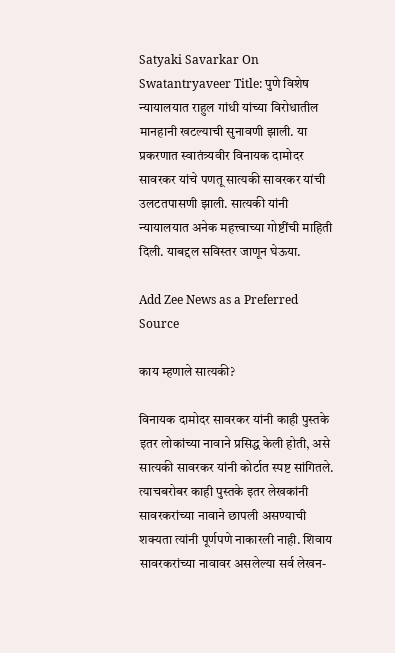Satyaki Savarkar On Swatantryaveer Title: पुणे विशेष न्यायालयात राहुल गांधी यांच्या विरोधातील मानहानी खटल्याची सुनावणी झाली. या प्रकरणात स्वातंत्र्यवीर विनायक दामोदर सावरकर यांचे पणतू सात्यकी सावरकर यांची उलटतपासणी झाली. सात्यकी यांनी न्यायालयात अनेक महत्त्वाच्या गोष्टींची माहिती दिली. याबद्दल सविस्तर जाणून घेऊया.

Add Zee News as a Preferred Source

काय म्हणाले सात्यकी?

विनायक दामोदर सावरकर यांनी काही पुस्तके इतर लोकांच्या नावाने प्रसिद्ध केली होती, असे सात्यकी सावरकर यांनी कोर्टात स्पष्ट सांगितले. त्याचबरोबर काही पुस्तके इतर लेखकांनी सावरकरांच्या नावाने छापली असण्याची शक्यता त्यांनी पूर्णपणे नाकारली नाही. शिवाय सावरकरांच्या नावावर असलेल्या सर्व लेखन-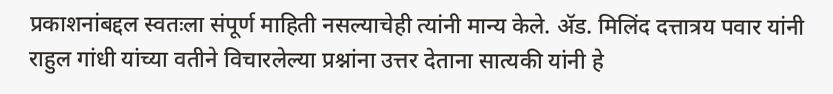प्रकाशनांबद्दल स्वतःला संपूर्ण माहिती नसल्याचेही त्यांनी मान्य केले. अ‍ॅड. मिलिंद दत्तात्रय पवार यांनी राहुल गांधी यांच्या वतीने विचारलेल्या प्रश्नांना उत्तर देताना सात्यकी यांनी हे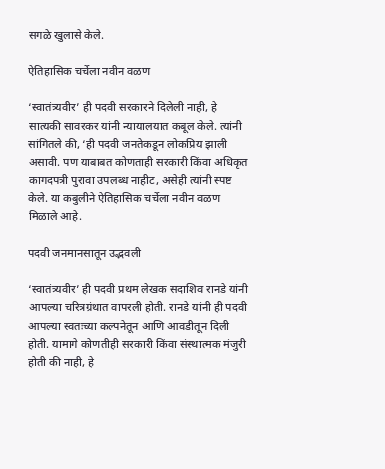सगळे खुलासे केले.

ऐतिहासिक चर्चेला नवीन वळण

‘स्वातंत्र्यवीर’ ही पदवी सरकारने दिलेली नाही, हे सात्यकी सावरकर यांनी न्यायालयात कबूल केले. त्यांनी सांगितले की, ‘ही पदवी जनतेकडून लोकप्रिय झाली असावी. पण याबाबत कोणताही सरकारी किंवा अधिकृत कागदपत्री पुरावा उपलब्ध नाहीट, असेही त्यांनी स्पष्ट केले. या कबुलीने ऐतिहासिक चर्चेला नवीन वळण मिळाले आहे.

पदवी जनमानसातून उद्भवली

‘स्वातंत्र्यवीर’ ही पदवी प्रथम लेखक सदाशिव रानडे यांनी आपल्या चरित्रग्रंथात वापरली होती. रानडे यांनी ही पदवी आपल्या स्वतःच्या कल्पनेतून आणि आवडीतून दिली होती. यामागे कोणतीही सरकारी किंवा संस्थात्मक मंजुरी होती की नाही, हे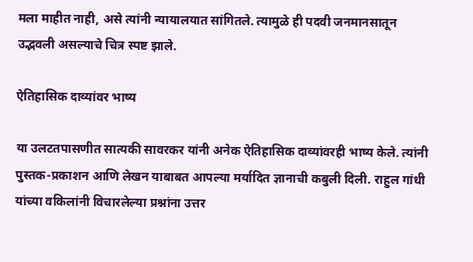मला माहीत नाही, असे त्यांनी न्यायालयात सांगितले. त्यामुळे ही पदवी जनमानसातून उद्भवली असल्याचे चित्र स्पष्ट झाले.

ऐतिहासिक दाव्यांवर भाष्य

या उलटतपासणीत सात्यकी सावरकर यांनी अनेक ऐतिहासिक दाव्यांवरही भाष्य केले. त्यांनी पुस्तक-प्रकाशन आणि लेखन याबाबत आपल्या मर्यादित ज्ञानाची कबुली दिली. राहुल गांधी यांच्या वकिलांनी विचारलेल्या प्रश्नांना उत्तर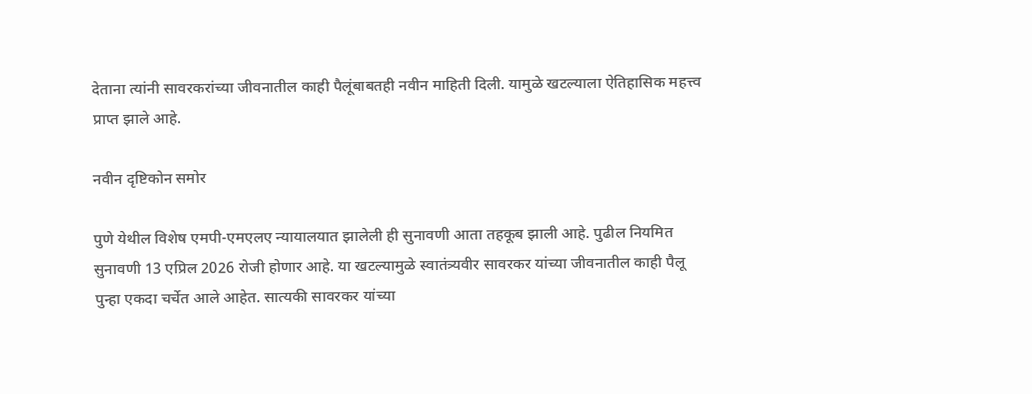देताना त्यांनी सावरकरांच्या जीवनातील काही पैलूंबाबतही नवीन माहिती दिली. यामुळे खटल्याला ऐतिहासिक महत्त्व प्राप्त झाले आहे.

नवीन दृष्टिकोन समोर

पुणे येथील विशेष एमपी-एमएलए न्यायालयात झालेली ही सुनावणी आता तहकूब झाली आहे. पुढील नियमित सुनावणी 13 एप्रिल 2026 रोजी होणार आहे. या खटल्यामुळे स्वातंत्र्यवीर सावरकर यांच्या जीवनातील काही पैलू पुन्हा एकदा चर्चेत आले आहेत. सात्यकी सावरकर यांच्या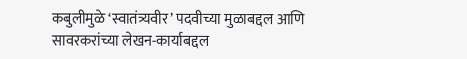कबुलीमुळे ‘स्वातंत्र्यवीर’ पदवीच्या मुळाबद्दल आणि सावरकरांच्या लेखन-कार्याबद्दल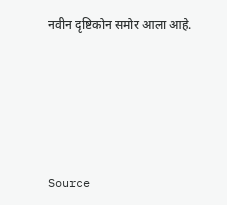नवीन दृष्टिकोन समोर आला आहे.





Source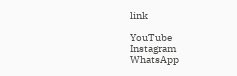link

YouTube
Instagram
WhatsApp